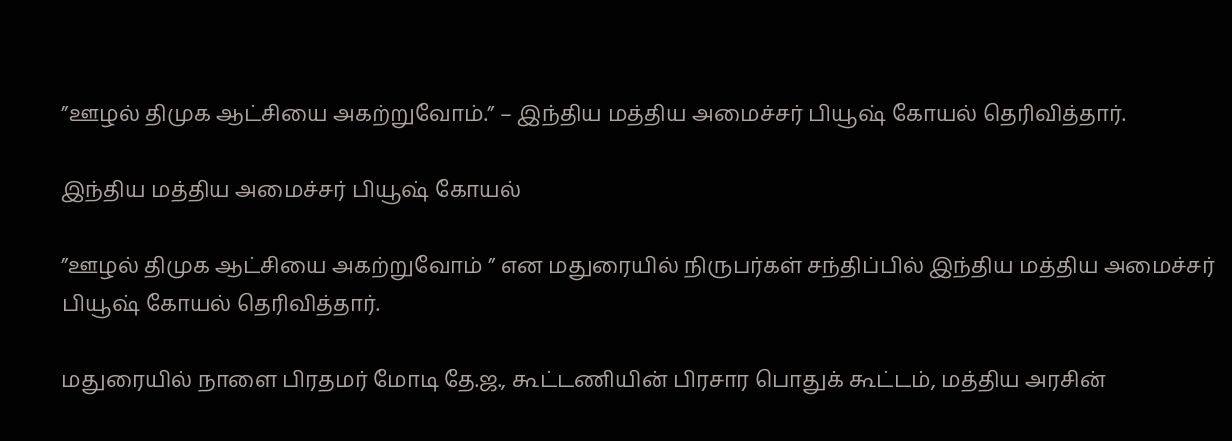”ஊழல் திமுக ஆட்சியை அகற்றுவோம்.” – இந்திய மத்திய அமைச்சர் பியூஷ் கோயல் தெரிவித்தார்.

இந்திய மத்திய அமைச்சர் பியூஷ் கோயல்

”ஊழல் திமுக ஆட்சியை அகற்றுவோம் ” என மதுரையில் நிருபர்கள் சந்திப்பில் இந்திய மத்திய அமைச்சர் பியூஷ் கோயல் தெரிவித்தார்.

மதுரையில் நாளை பிரதமர் மோடி தே.ஜ., கூட்டணியின் பிரசார பொதுக் கூட்டம், மத்திய அரசின்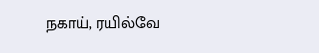நகாய், ரயில்வே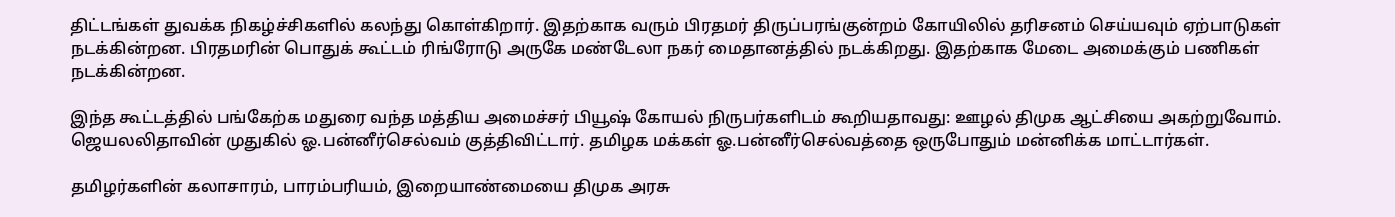திட்டங்கள் துவக்க நிகழ்ச்சிகளில் கலந்து கொள்கிறார். இதற்காக வரும் பிரதமர் திருப்பரங்குன்றம் கோயிலில் தரிசனம் செய்யவும் ஏற்பாடுகள் நடக்கின்றன. பிரதமரின் பொதுக் கூட்டம் ரிங்ரோடு அருகே மண்டேலா நகர் மைதானத்தில் நடக்கிறது. இதற்காக மேடை அமைக்கும் பணிகள் நடக்கின்றன.

இந்த கூட்டத்தில் பங்கேற்க மதுரை வந்த மத்திய அமைச்சர் பியூஷ் கோயல் நிருபர்களிடம் கூறியதாவது: ஊழல் திமுக ஆட்சியை அகற்றுவோம். ஜெயலலிதாவின் முதுகில் ஓ.பன்னீர்செல்வம் குத்திவிட்டார். தமிழக மக்கள் ஓ.பன்னீர்செல்வத்தை ஒருபோதும் மன்னிக்க மாட்டார்கள்.

தமிழர்களின் கலாசாரம், பாரம்பரியம், இறையாண்மையை திமுக அரசு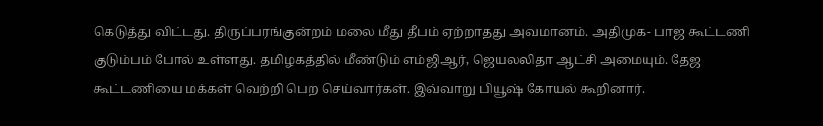கெடுத்து விட்டது. திருப்பரங்குன்றம் மலை மீது தீபம் ஏற்றாதது அவமானம். அதிமுக- பாஜ கூட்டணி குடும்பம் போல் உள்ளது. தமிழகத்தில் மீண்டும் எம்ஜிஆர், ஜெயலலிதா ஆட்சி அமையும். தேஜ கூட்டணியை மக்கள் வெற்றி பெற செய்வார்கள். இவ்வாறு பியூஷ் கோயல் கூறினார்.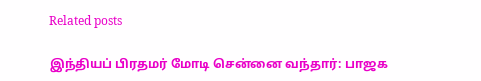Related posts

இந்தியப் பிரதமர் மோடி சென்னை வந்தார்: பாஜக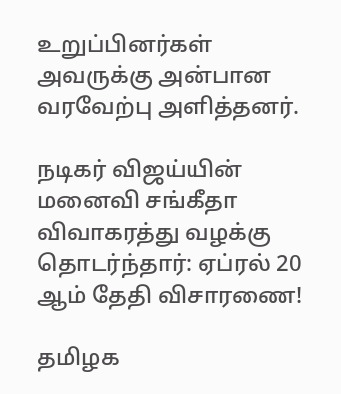உறுப்பினர்கள் அவருக்கு அன்பான வரவேற்பு அளித்தனர்.

நடிகர் விஜய்யின் மனைவி சங்கீதா விவாகரத்து வழக்கு தொடர்ந்தார்: ஏப்ரல் 20 ஆம் தேதி விசாரணை!

தமிழக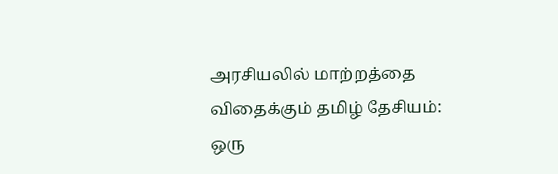அரசியலில் மாற்றத்தை விதைக்கும் தமிழ் தேசியம்: ஒரு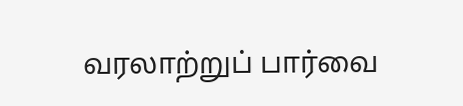வரலாற்றுப் பார்வை